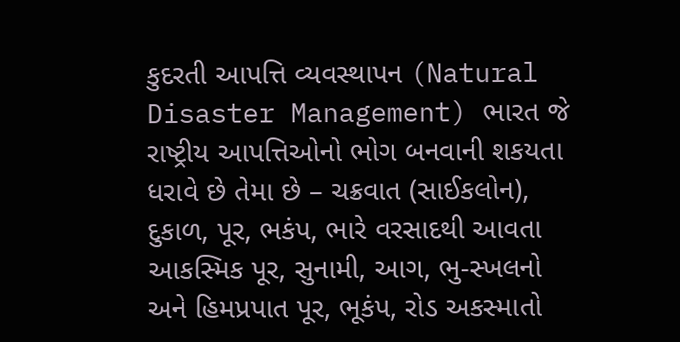કુદરતી આપત્તિ વ્યવસ્થાપન (Natural Disaster Management) ભારત જે રાષ્ટ્રીય આપત્તિઓનો ભોગ બનવાની શકયતા ધરાવે છે તેમા છે – ચક્રવાત (સાઈકલોન), દુકાળ, પૂર, ભકંપ, ભારે વરસાદથી આવતા આકસ્મિક પૂર, સુનામી, આગ, ભુ-સ્ખલનો અને હિમપ્રપાત પૂર, ભૂકંપ, રોડ અકસ્માતો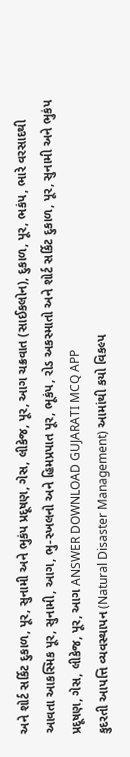અને શોર્ટ સર્કિટ દુકાળ, પૂર, સુનામી અને ભુકંપ પ્રદૂષણ, ગેસ, લીકેજ, પૂર, આગ ચક્રવાત (સાઈકલોન), દુકાળ, પૂર, ભકંપ, ભારે વરસાદથી આવતા આકસ્મિક પૂર, સુનામી, આગ, ભુ-સ્ખલનો અને હિમપ્રપાત પૂર, ભૂકંપ, રોડ અકસ્માતો અને શોર્ટ સર્કિટ દુકાળ, પૂર, સુનામી અને ભુકંપ પ્રદૂષણ, ગેસ, લીકેજ, પૂર, આગ ANSWER DOWNLOAD GUJARATI MCQ APP
કુદરતી આપત્તિ વ્યવસ્થાપન (Natural Disaster Management) આમાંથી કયો વિકલ્પ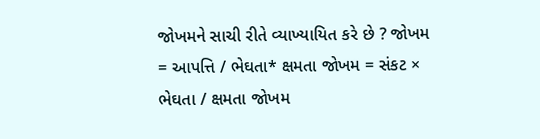જોખમને સાચી રીતે વ્યાખ્યાયિત કરે છે ? જોખમ = આપત્તિ / ભેઘતા* ક્ષમતા જોખમ = સંકટ × ભેઘતા / ક્ષમતા જોખમ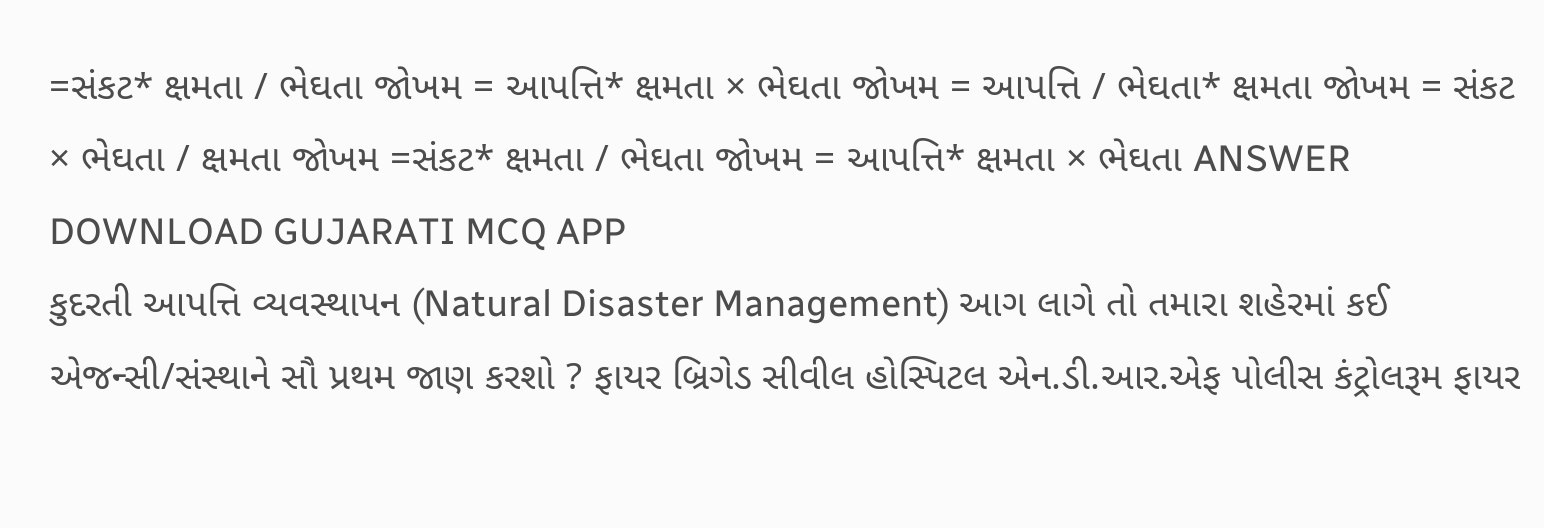=સંકટ* ક્ષમતા / ભેઘતા જોખમ = આપત્તિ* ક્ષમતા × ભેઘતા જોખમ = આપત્તિ / ભેઘતા* ક્ષમતા જોખમ = સંકટ × ભેઘતા / ક્ષમતા જોખમ =સંકટ* ક્ષમતા / ભેઘતા જોખમ = આપત્તિ* ક્ષમતા × ભેઘતા ANSWER DOWNLOAD GUJARATI MCQ APP
કુદરતી આપત્તિ વ્યવસ્થાપન (Natural Disaster Management) આગ લાગે તો તમારા શહેરમાં કઈ એજન્સી/સંસ્થાને સૌ પ્રથમ જાણ કરશો ? ફાયર બ્રિગેડ સીવીલ હોસ્પિટલ એન.ડી.આર.એફ પોલીસ કંટ્રોલરૂમ ફાયર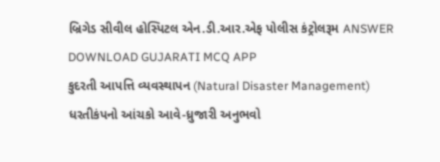બ્રિગેડ સીવીલ હોસ્પિટલ એન.ડી.આર.એફ પોલીસ કંટ્રોલરૂમ ANSWER DOWNLOAD GUJARATI MCQ APP
કુદરતી આપત્તિ વ્યવસ્થાપન (Natural Disaster Management) ધરતીકંપનો આંચકો આવે-ધ્રુજારી અનુભવો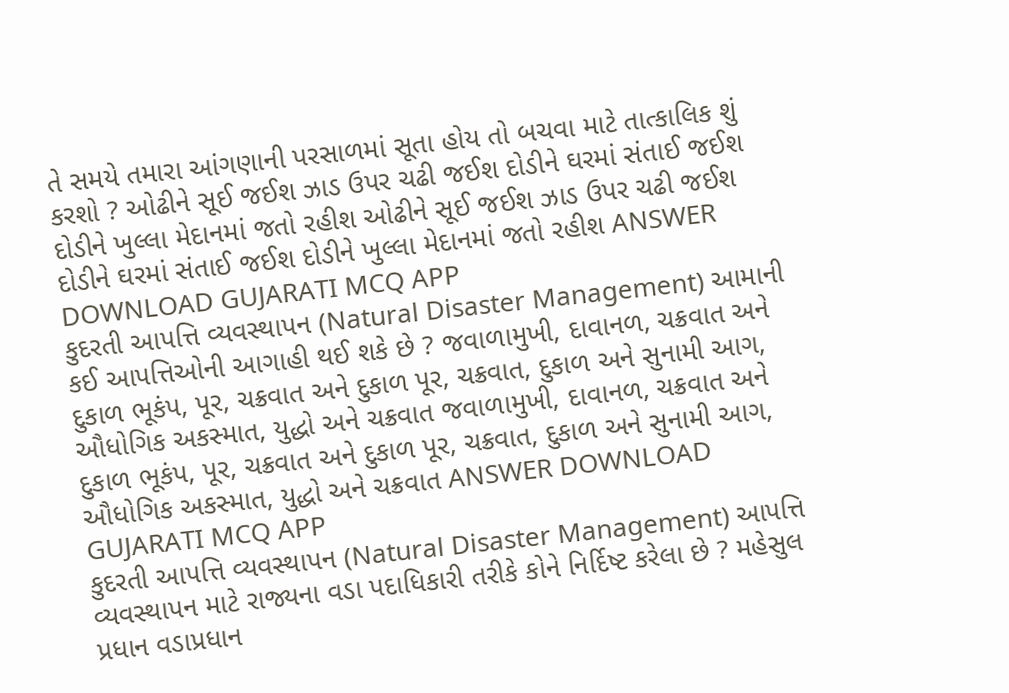તે સમયે તમારા આંગણાની પરસાળમાં સૂતા હોય તો બચવા માટે તાત્કાલિક શું કરશો ? ઓઢીને સૂઈ જઈશ ઝાડ ઉપર ચઢી જઈશ દોડીને ઘરમાં સંતાઈ જઈશ દોડીને ખુલ્લા મેદાનમાં જતો રહીશ ઓઢીને સૂઈ જઈશ ઝાડ ઉપર ચઢી જઈશ દોડીને ઘરમાં સંતાઈ જઈશ દોડીને ખુલ્લા મેદાનમાં જતો રહીશ ANSWER DOWNLOAD GUJARATI MCQ APP
કુદરતી આપત્તિ વ્યવસ્થાપન (Natural Disaster Management) આમાની કઈ આપત્તિઓની આગાહી થઈ શકે છે ? જવાળામુખી, દાવાનળ, ચક્રવાત અને દુકાળ ભૂકંપ, પૂર, ચક્રવાત અને દુકાળ પૂર, ચક્રવાત, દુકાળ અને સુનામી આગ, ઔધોગિક અકસ્માત, યુદ્ધો અને ચક્રવાત જવાળામુખી, દાવાનળ, ચક્રવાત અને દુકાળ ભૂકંપ, પૂર, ચક્રવાત અને દુકાળ પૂર, ચક્રવાત, દુકાળ અને સુનામી આગ, ઔધોગિક અકસ્માત, યુદ્ધો અને ચક્રવાત ANSWER DOWNLOAD GUJARATI MCQ APP
કુદરતી આપત્તિ વ્યવસ્થાપન (Natural Disaster Management) આપત્તિ વ્યવસ્થાપન માટે રાજ્યના વડા પદાધિકારી તરીકે કોને નિર્દિષ્ટ કરેલા છે ? મહેસુલ પ્રધાન વડાપ્રધાન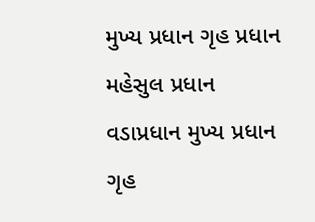મુખ્ય પ્રધાન ગૃહ પ્રધાન મહેસુલ પ્રધાન વડાપ્રધાન મુખ્ય પ્રધાન ગૃહ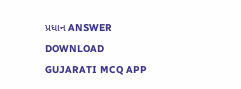પ્રધાન ANSWER DOWNLOAD GUJARATI MCQ APP